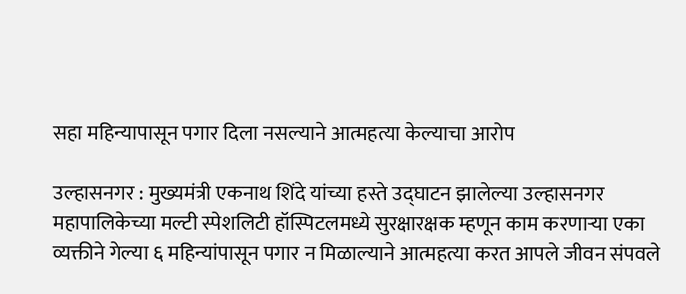सहा महिन्यापासून पगार दिला नसल्याने आत्महत्या केल्याचा आरोप

उल्हासनगर : मुख्यमंत्री एकनाथ शिंदे यांच्या हस्ते उद्घाटन झालेल्या उल्हासनगर महापालिकेच्या मल्टी स्पेशलिटी हॉस्पिटलमध्ये सुरक्षारक्षक म्हणून काम करणाऱ्या एका व्यक्तीने गेल्या ६ महिन्यांपासून पगार न मिळाल्याने आत्महत्या करत आपले जीवन संपवले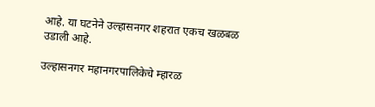आहे. या घटनेने उल्हासनगर शहरात एकच खळबळ उडाली आहे.

उल्हासनगर महानगरपालिकेचे म्हारळ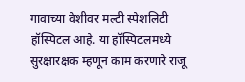गावाच्या वेशीवर मल्टी स्पेशलिटी हॉस्पिटल आहे. या हॉस्पिटलमध्ये सुरक्षारक्षक म्हणून काम करणारे राजू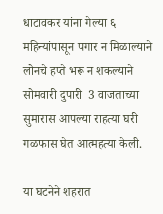धाटावकर यांना गेल्या ६ महिन्यांपासून पगार न मिळाल्याने लोनचे हप्ते भरू न शकल्याने सोमवारी दुपारी  3 वाजताच्या सुमारास आपल्या राहत्या घरी गळफास घेत आत्महत्या केली.

या घटनेने शहरात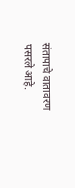संतापाचे वातावरण पसरले आहे.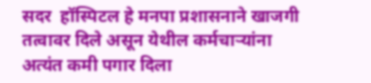सदर  हॉस्पिटल हे मनपा प्रशासनाने खाजगी तत्वावर दिले असून येथील कर्मचाऱ्यांना अत्यंत कमी पगार दिला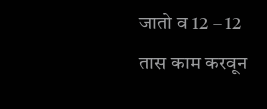जातो व 12 – 12 तास काम करवून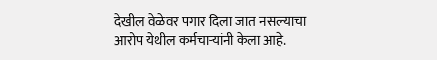देखील वेळेवर पगार दिला जात नसल्याचा आरोप येथील कर्मचाऱ्यांनी केला आहे.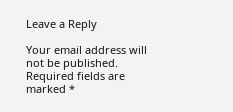Leave a Reply

Your email address will not be published. Required fields are marked *